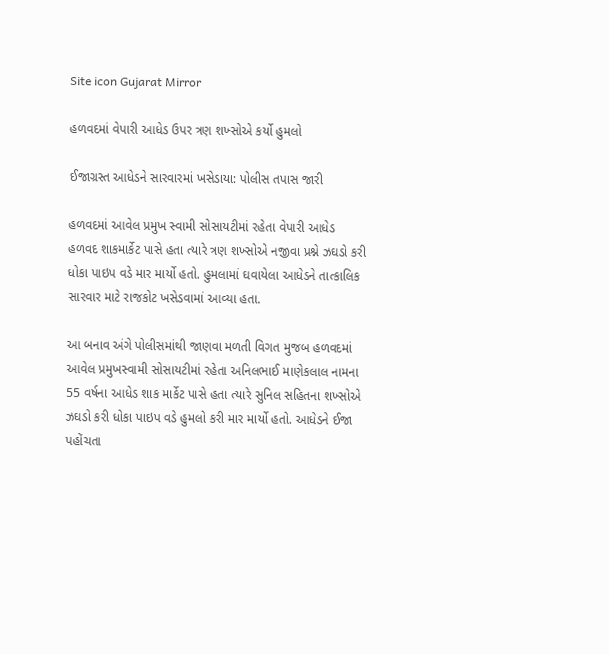Site icon Gujarat Mirror

હળવદમાં વેપારી આધેડ ઉપર ત્રણ શખ્સોએ કર્યો હુમલો

ઈજાગ્રસ્ત આધેડને સારવારમાં ખસેડાયા: પોલીસ તપાસ જારી

હળવદમાં આવેલ પ્રમુખ સ્વામી સોસાયટીમાં રહેતા વેપારી આધેડ હળવદ શાકમાર્કેટ પાસે હતા ત્યારે ત્રણ શખ્સોએ નજીવા પ્રશ્ને ઝઘડો કરી ધોકા પાઇપ વડે માર માર્યો હતો. હુમલામાં ઘવાયેલા આધેડને તાત્કાલિક સારવાર માટે રાજકોટ ખસેડવામાં આવ્યા હતા.

આ બનાવ અંગે પોલીસમાંથી જાણવા મળતી વિગત મુજબ હળવદમાં આવેલ પ્રમુખસ્વામી સોસાયટીમાં રહેતા અનિલભાઈ માણેકલાલ નામના 55 વર્ષના આધેડ શાક માર્કેટ પાસે હતા ત્યારે સુનિલ સહિતના શખ્સોએ ઝઘડો કરી ધોકા પાઇપ વડે હુમલો કરી માર માર્યો હતો. આધેડને ઈજા પહોંચતા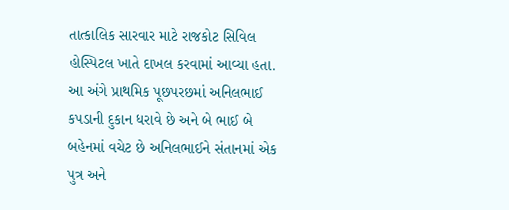તાત્કાલિક સારવાર માટે રાજકોટ સિવિલ હોસ્પિટલ ખાતે દાખલ કરવામાં આવ્યા હતા. આ અંગે પ્રાથમિક પૂછપરછમાં અનિલભાઈ કપડાની દુકાન ધરાવે છે અને બે ભાઈ બે બહેનમાં વચેટ છે અનિલભાઈને સંતાનમાં એક પુત્ર અને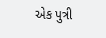એક પુત્રી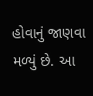હોવાનું જાણવા મળ્યું છે. આ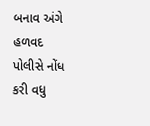બનાવ અંગે હળવદ પોલીસે નોંધ કરી વધુ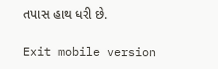તપાસ હાથ ધરી છે.

Exit mobile version